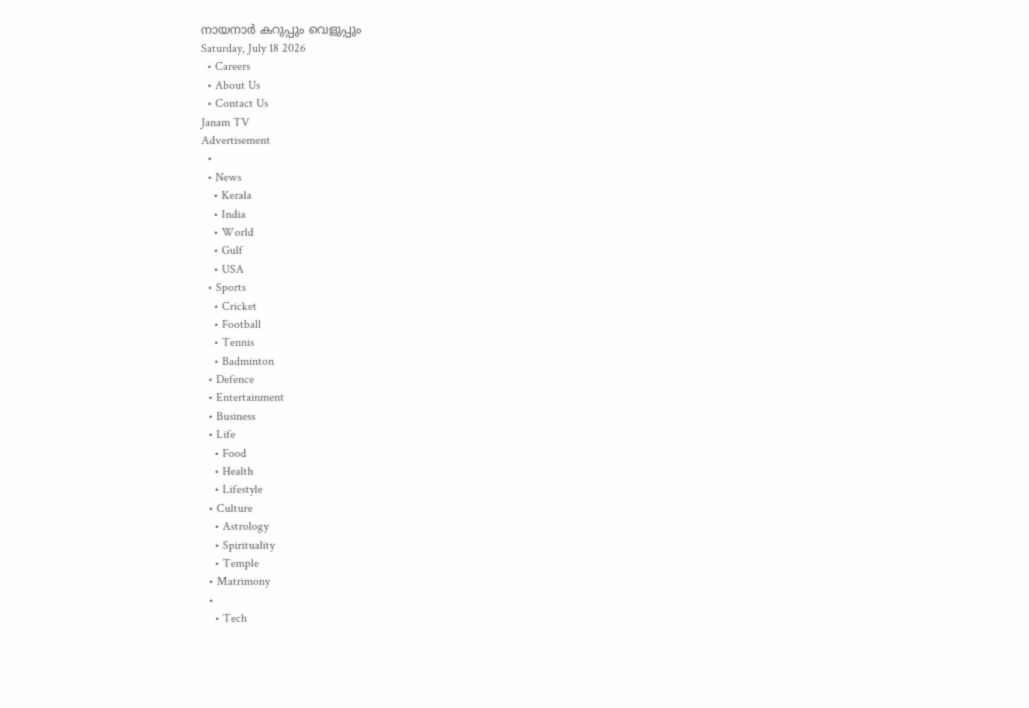നായനാർ കറുപ്പും വെളുപ്പും
Saturday, July 18 2026
  • Careers
  • About Us
  • Contact Us
Janam TV
Advertisement
  •
  • News
    • Kerala
    • India
    • World
    • Gulf
    • USA
  • Sports
    • Cricket
    • Football
    • Tennis
    • Badminton
  • Defence
  • Entertainment
  • Business
  • Life
    • Food
    • Health
    • Lifestyle
  • Culture
    • Astrology
    • Spirituality
    • Temple
  • Matrimony
  •
    • Tech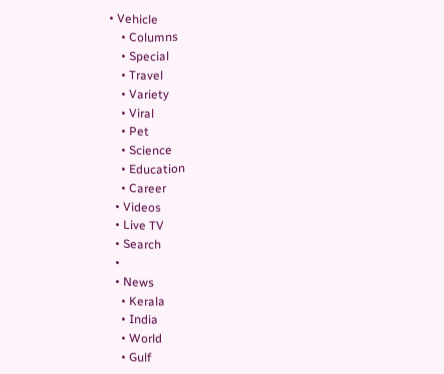• Vehicle
    • Columns
    • Special
    • Travel
    • Variety
    • Viral
    • Pet
    • Science
    • Education
    • Career
  • Videos
  • Live TV
  • Search
  •
  • News
    • Kerala
    • India
    • World
    • Gulf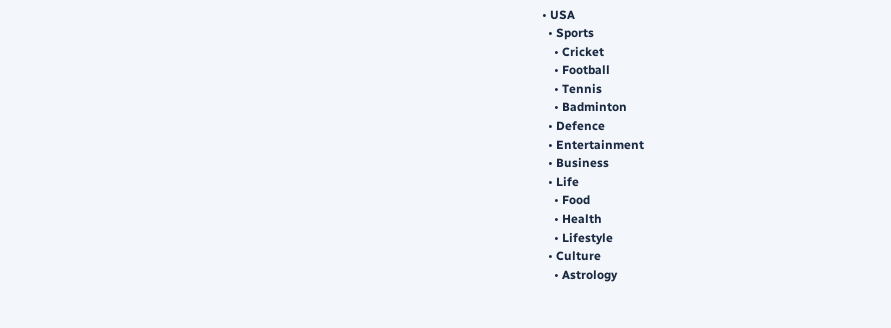• USA
  • Sports
    • Cricket
    • Football
    • Tennis
    • Badminton
  • Defence
  • Entertainment
  • Business
  • Life
    • Food
    • Health
    • Lifestyle
  • Culture
    • Astrology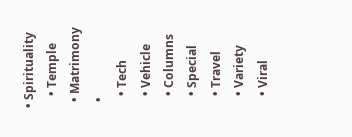• Spirituality
    • Temple
  • Matrimony
  •
    • Tech
    • Vehicle
    • Columns
    • Special
    • Travel
    • Variety
    • Viral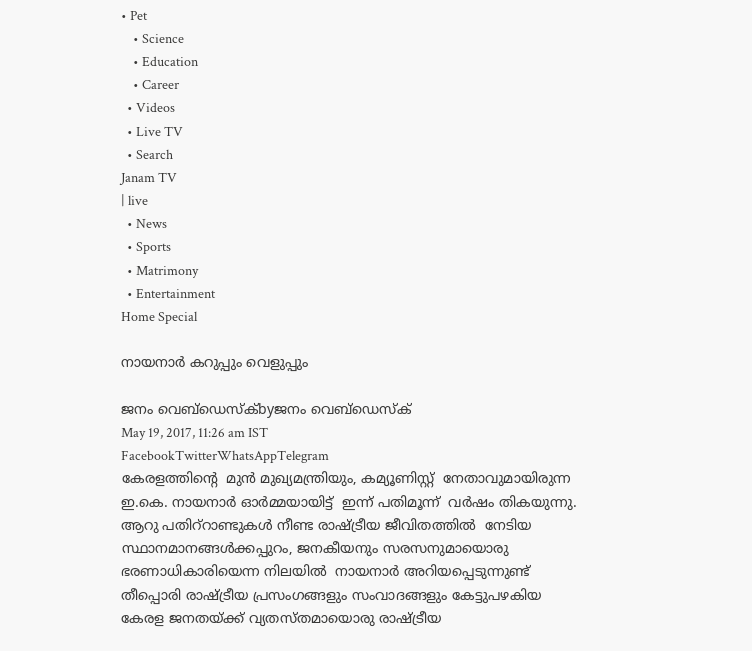• Pet
    • Science
    • Education
    • Career
  • Videos
  • Live TV
  • Search
Janam TV
| live
  • News
  • Sports
  • Matrimony
  • Entertainment
Home Special

നായനാർ കറുപ്പും വെളുപ്പും

ജനം വെബ്‌ഡെസ്ക്byജനം വെബ്‌ഡെസ്ക്
May 19, 2017, 11:26 am IST
FacebookTwitterWhatsAppTelegram
കേരളത്തിന്‍റെ  മുൻ മുഖ്യമന്ത്രിയും, കമ്യൂണിസ്റ്റ്  നേതാവുമായിരുന്ന  ഇ.കെ. നായനാർ ഓർമ്മയായിട്ട്  ഇന്ന് പതിമൂന്ന്  വർഷം തികയുന്നു. ആറു പതിറ്‍റാണ്ടുകൾ നീണ്ട രാഷ്‌ട്രീയ ജീവിതത്തിൽ  നേടിയ സ്ഥാനമാനങ്ങൾക്കപ്പുറം, ജനകീയനും സരസനുമായൊരു ഭരണാധികാരിയെന്ന നിലയിൽ  നായനാർ അറിയപ്പെടുന്നുണ്ട്
തീപ്പൊരി രാഷ്‌ട്രീയ പ്രസംഗങ്ങളും സംവാദങ്ങളും കേട്ടുപഴകിയ കേരള ജനതയ്‌ക്ക് വ്യതസ്തമായൊരു രാഷ്‌ട്രീയ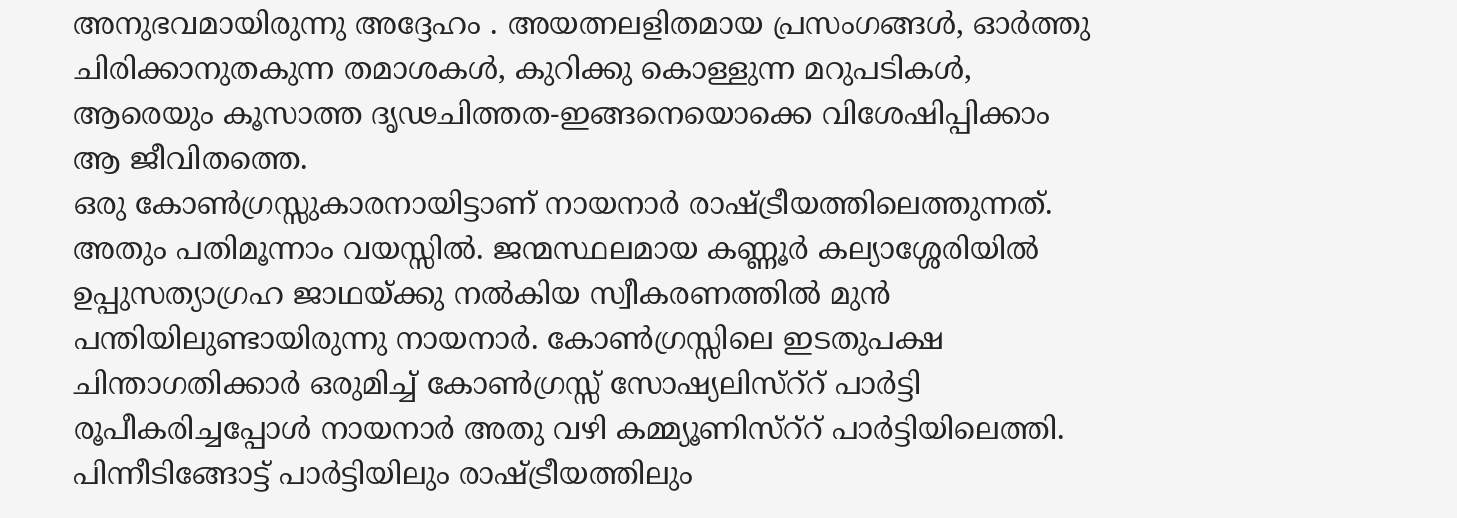അനുഭവമായിരുന്നു അദ്ദേഹം . അയത്നലളിതമായ പ്രസംഗങ്ങൾ, ഓർത്തു ചിരിക്കാനുതകുന്ന തമാശകൾ, കുറിക്കു കൊള്ളുന്ന മറുപടികൾ, ആരെയും കൂസാത്ത ദൃഢചിത്തത-ഇങ്ങനെയൊക്കെ വിശേഷിപ്പിക്കാം ആ ജീവിതത്തെ.
ഒരു കോൺഗ്രസ്സുകാരനായിട്ടാണ് നായനാർ രാഷ്‌ട്രീയത്തിലെത്തുന്നത്. അതും പതിമൂന്നാം വയസ്സിൽ. ജന്മസ്ഥലമായ കണ്ണൂർ കല്യാശ്ശേരിയിൽ ഉപ്പുസത്യാഗ്രഹ ജാഥയ്‌ക്കു നൽകിയ സ്വീകരണത്തിൽ മുൻ പന്തിയിലുണ്ടായിരുന്നു നായനാർ. കോൺഗ്രസ്സിലെ ഇടതുപക്ഷ ചിന്താഗതിക്കാർ ഒരുമിച്ച് കോൺഗ്രസ്സ് സോഷ്യലിസ്‍റ്‍റ് പാർട്ടി രൂപീകരിച്ചപ്പോൾ നായനാർ അതു വഴി കമ്മ്യൂണിസ്‍റ്‍റ് പാർട്ടിയിലെത്തി.
പിന്നീടിങ്ങോട്ട് പാർട്ടിയിലും രാഷ്‌ട്രീയത്തിലും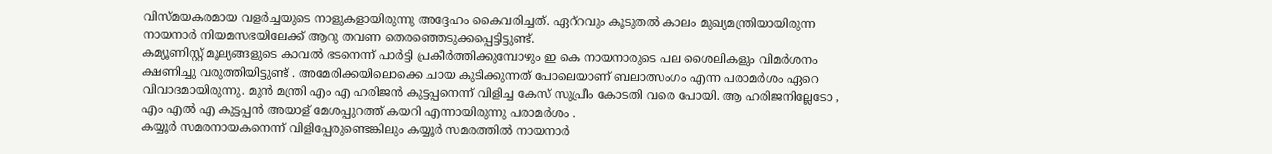വിസ്മയകരമായ വളർച്ചയുടെ നാളുകളായിരുന്നു അദ്ദേഹം കൈവരിച്ചത്. ഏറ്‍റവും കൂടുതൽ കാലം മുഖ്യമന്ത്രിയായിരുന്ന നായനാർ നിയമസഭയിലേക്ക് ആറു തവണ തെരഞ്ഞെടുക്കപ്പെട്ടിട്ടുണ്ട്.
കമ്യൂണിസ്റ്റ് മൂല്യങ്ങളുടെ കാവൽ ഭടനെന്ന് പാർട്ടി പ്രകീർത്തിക്കുമ്പോഴും ഇ കെ നായനാരുടെ പല ശൈലികളും വിമർശനം ക്ഷണിച്ചു വരുത്തിയിട്ടുണ്ട് . അമേരിക്കയിലൊക്കെ ചായ കുടിക്കുന്നത് പോലെയാണ് ബലാത്സംഗം എന്ന പരാമർശം ഏറെ വിവാദമായിരുന്നു. മുൻ മന്ത്രി എം എ ഹരിജൻ കുട്ടപ്പനെന്ന് വിളിച്ച കേസ് സുപ്രീം കോടതി വരെ പോയി. ആ ഹരിജനില്ലേടോ , എം എൽ എ കുട്ടപ്പൻ അയാള് മേശപ്പുറത്ത് കയറി എന്നായിരുന്നു പരാമർശം .
കയ്യൂർ സമരനായകനെന്ന് വിളിപ്പേരുണ്ടെങ്കിലും കയ്യൂർ സമരത്തിൽ നായനാർ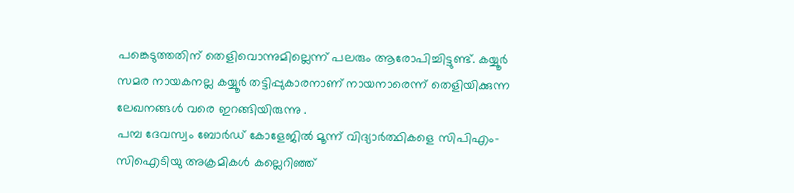പങ്കെടുത്തതിന് തെളിവൊന്നുമില്ലെന്ന് പലരും ആരോപിച്ചിട്ടുണ്ട്. കയ്യൂർ സമര നായകനല്ല കയ്യൂർ തട്ടിപ്പുകാരനാണ് നായനാരെന്ന് തെളിയിക്കുന്ന ലേഖനങ്ങൾ വരെ ഇറങ്ങിയിരുന്നു .
പമ്പ ദേവസ്വം ബോർഡ് കോളേജിൽ മൂന്ന് വിദ്യാർത്ഥികളെ സിപിഎം- സിഐടിയു അക്രമികൾ കല്ലെറിഞ്ഞ്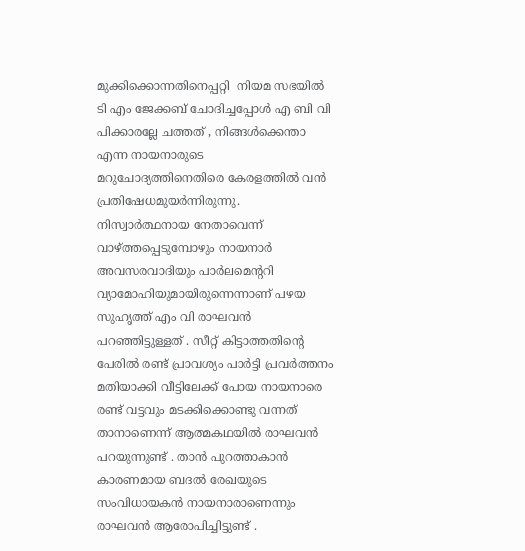മുക്കിക്കൊന്നതിനെപ്പറ്റി  നിയമ സഭയിൽ ടി എം ജേക്കബ് ചോദിച്ചപ്പോൾ എ ബി വി പിക്കാരല്ലേ ചത്തത് , നിങ്ങൾക്കെന്താ എന്ന നായനാരുടെ മറുചോദ്യത്തിനെതിരെ കേരളത്തിൽ വൻ പ്രതിഷേധമുയർന്നിരുന്നു.
നിസ്വാർത്ഥനായ നേതാവെന്ന് വാഴ്‌ത്തപ്പെടുമ്പോഴും നായനാർ അവസരവാദിയും പാർലമെന്ററി വ്യാമോഹിയുമായിരുന്നെന്നാണ് പഴയ സുഹൃത്ത് എം വി രാഘവൻ പറഞ്ഞിട്ടുള്ളത് . സീറ്റ് കിട്ടാത്തതിന്റെ പേരിൽ രണ്ട് പ്രാവശ്യം പാർട്ടി പ്രവർത്തനം മതിയാക്കി വീട്ടിലേക്ക് പോയ നായനാരെ രണ്ട് വട്ടവും മടക്കിക്കൊണ്ടു വന്നത് താനാണെന്ന് ആത്മകഥയിൽ രാഘവൻ പറയുന്നുണ്ട് . താൻ പുറത്താകാൻ കാരണമായ ബദൽ രേഖയുടെ സംവിധായകൻ നായനാരാണെന്നും രാഘവൻ ആരോപിച്ചിട്ടുണ്ട് .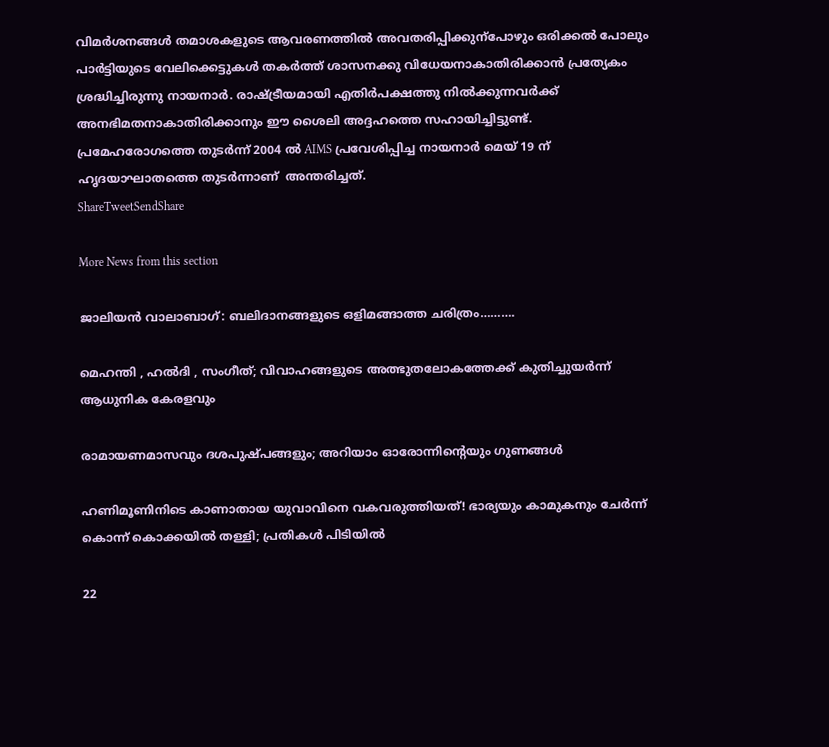വിമർശനങ്ങൾ തമാശകളുടെ ആവരണത്തിൽ അവതരിപ്പിക്കുന്പോഴും ഒരിക്കൽ പോലും പാർട്ടിയുടെ വേലിക്കെട്ടുകൾ തകർത്ത് ശാസനക്കു വിധേയനാകാതിരിക്കാൻ പ്രത്യേകം ശ്രദ്ധിച്ചിരുന്നു നായനാർ. രാഷ്‌ട്രീയമായി എതിർപക്ഷത്തു നിൽക്കുന്നവർക്ക് അനഭിമതനാകാതിരിക്കാനും ഈ ശൈലി അദ്ദഹത്തെ സഹായിച്ചിട്ടുണ്ട്.
പ്രമേഹരോഗത്തെ തുടർന്ന് 2004 ൽ AIMS പ്രവേശിപ്പിച്ച നായനാർ മെയ് 19 ന് ഹൃദയാഘാതത്തെ തുടർന്നാണ്  അന്തരിച്ചത്.
ShareTweetSendShare

More News from this section

ജാലിയൻ വാലാബാഗ്: ബലിദാനങ്ങളുടെ ഒളിമങ്ങാത്ത ചരിത്രം……….

മെഹന്തി , ഹൽദി , സംഗീത്; വിവാഹങ്ങളുടെ അത്ഭുതലോകത്തേക്ക് കുതിച്ചുയർന്ന് ആധുനിക കേരളവും

രാമായണമാസവും ദശപുഷ്പങ്ങളും; അറിയാം ഓരോന്നിന്റെയും ഗുണങ്ങൾ

ഹണിമൂണിനിടെ കാണാതായ യുവാവിനെ വകവരുത്തിയത്! ഭാര്യയും കാമുകനും ചേർന്ന് കൊന്ന് കൊക്കയിൽ തള്ളി; പ്രതികൾ പിടിയിൽ

22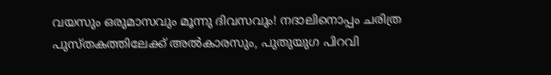വയസും ഒരുമാസവും മൂന്നു ദിവസവും! നദാലിനൊപ്പം ചരിത്ര പുസ്തകത്തിലേക്ക് അൽകാരസും, പുതുയുഗ പിറവി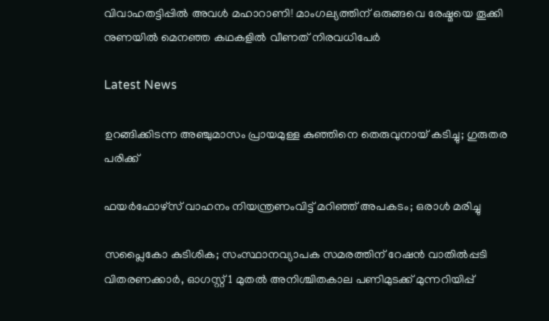വിവാഹതട്ടിപ്പിൽ അവൾ മഹാറാണി! മാംഗല്യത്തിന് ഒരുങ്ങവെ രേഷ്മയെ തൂക്കി നുണയിൽ മെനഞ്ഞ കഥകളിൽ വീണത് നിരവധിപേർ

Latest News

ഉറങ്ങിക്കിടന്ന അഞ്ചുമാസം പ്രായമുള്ള കുഞ്ഞിനെ തെരുവുനായ് കടിച്ചു; ഗുരുതര പരിക്ക്

ഫയര്‍ഫോഴ്സ് വാഹനം നിയന്ത്രണംവിട്ട് മറിഞ്ഞ് അപകടം; ഒരാള്‍ മരിച്ചു

സപ്ലൈകോ കുടിശിക; സംസ്ഥാനവ്യാപക സമരത്തിന് റേഷന്‍ വാതില്‍പ്പടി വിതരണക്കാര്‍, ഓഗസ്റ്റ് 1 മുതല്‍ അനിശ്ചിതകാല പണിമുടക്ക് മുന്നറിയിപ്പ്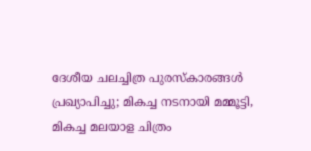ദേശീയ ചലച്ചിത്ര പുരസ്‌കാരങ്ങള്‍ പ്രഖ്യാപിച്ചു; മികച്ച നടനായി മമ്മൂട്ടി, മികച്ച മലയാള ചിത്രം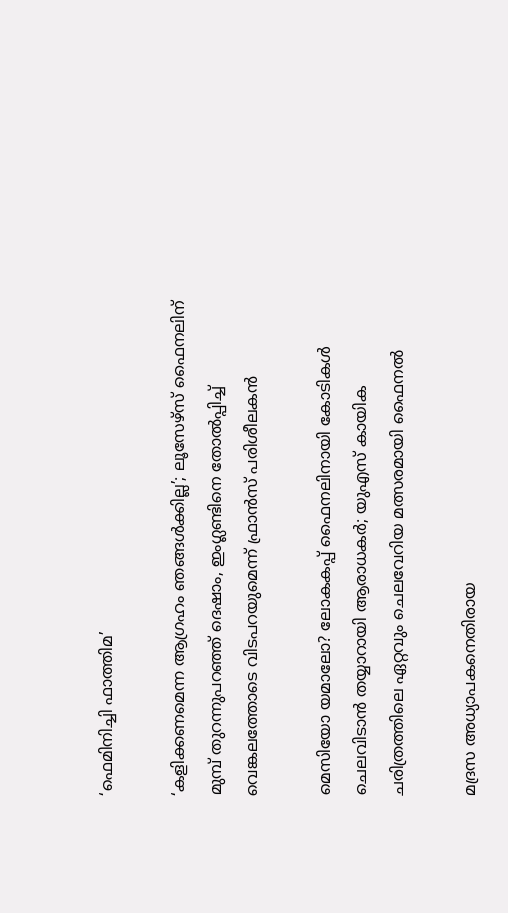‘ഫെമിനിച്ചി ഫാത്തിമ’

‘കളിക്കണമെന്ന ആഗ്രഹം ഞങ്ങള്‍ക്കില്ല’; ലൂസേഴ്സ് ഫൈനലിന് മുമ്പ് തുറന്നുപറഞ്ഞ് ദെഷാം, ഇംഗ്ലണ്ടിനെ തോല്‍പ്പിച്ച് വെങ്കലത്തോടെ വിടപറയുമെന്ന് ഫ്രാന്‍സ് പരിശീലകന്‍

മെസിയോ യമാലോ? ലോകകപ്പ് ഫൈനലിനായി കോടികള്‍ ചെലവിടാന്‍ തയ്യാറായി ആരാധകര്‍; യുഎസ് കായിക ചരിത്രത്തിലെ ഏറ്റവും ചെലവേറിയ മത്സരമായി ഫൈനല്‍

മദ്രസ അധ്യാപകനെതിരായ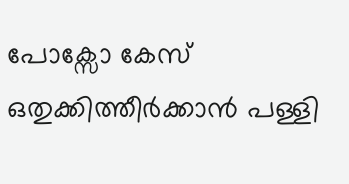പോക്സോ കേസ് ഒതുക്കിത്തീർക്കാൻ പള്ളി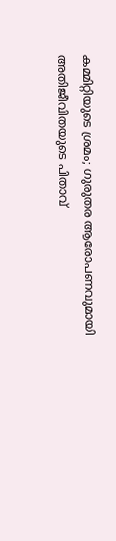കമ്മിറ്റിയുടെ ശ്രമം; ഗുരുതര ആരോപണവുമായി അതിജീവിതയുടെ പിതാവ്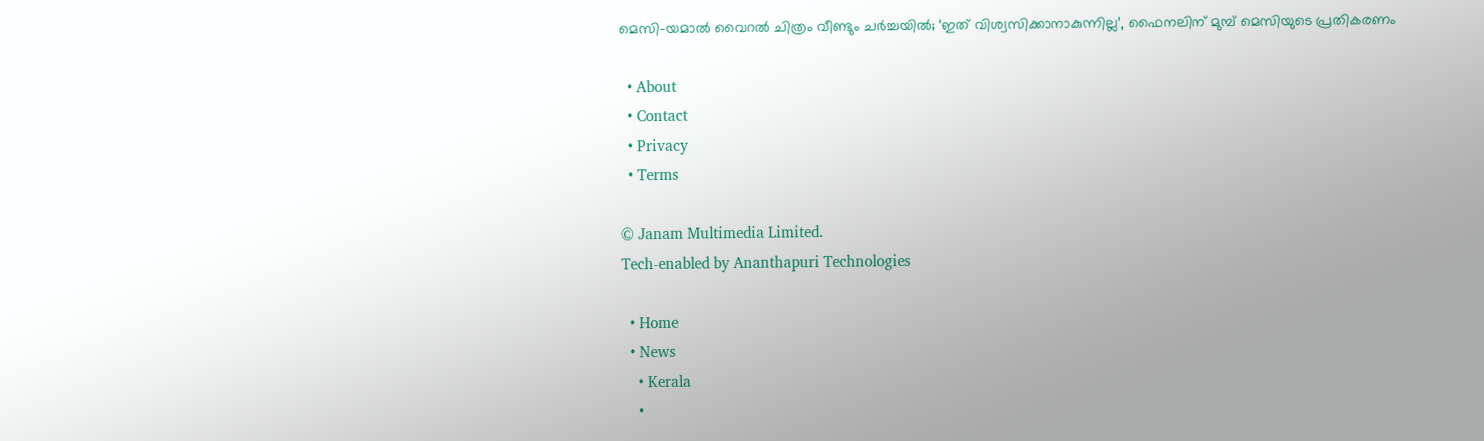മെസി-യമാല്‍ വൈറല്‍ ചിത്രം വീണ്ടും ചര്‍ച്ചയില്‍; ‘ഇത് വിശ്വസിക്കാനാകുന്നില്ല’, ഫൈനലിന് മുമ്പ് മെസിയുടെ പ്രതികരണം

  • About
  • Contact
  • Privacy
  • Terms

© Janam Multimedia Limited.
Tech-enabled by Ananthapuri Technologies

  • Home
  • News
    • Kerala
    •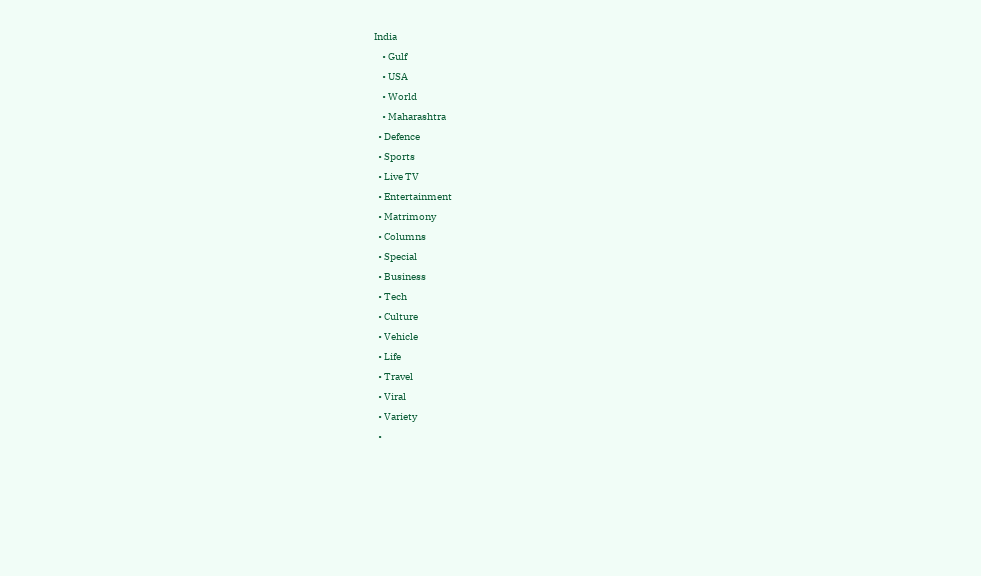India
    • Gulf
    • USA
    • World
    • Maharashtra
  • Defence
  • Sports
  • Live TV
  • Entertainment
  • Matrimony
  • Columns
  • Special
  • Business
  • Tech
  • Culture
  • Vehicle
  • Life
  • Travel
  • Viral
  • Variety
  •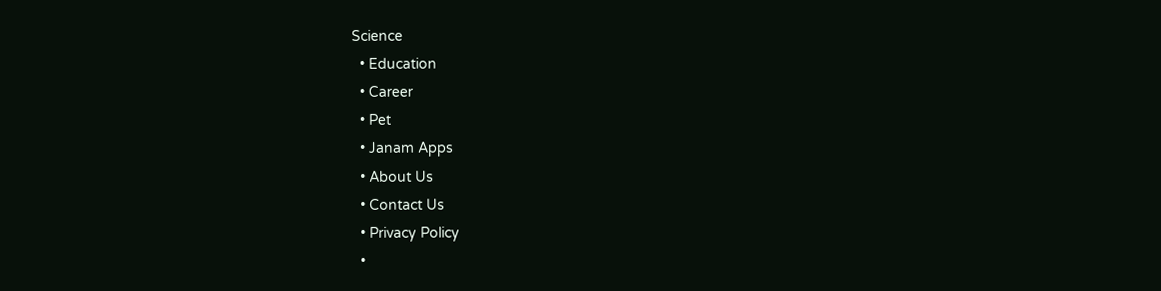Science
  • Education
  • Career
  • Pet
  • Janam Apps
  • About Us
  • Contact Us
  • Privacy Policy
  •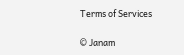Terms of Services

© Janam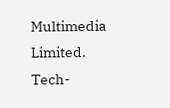Multimedia Limited.
Tech-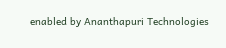enabled by Ananthapuri Technologies